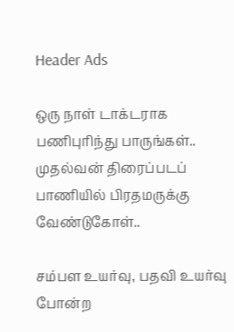Header Ads

ஒரு நாள் டாக்டராக பணிபுரிந்து பாருங்கள்.. முதல்வன் திரைப்படப் பாணியில் பிரதமருக்கு வேண்டுகோள்..

சம்பள உயர்வு, பதவி உயர்வு போன்ற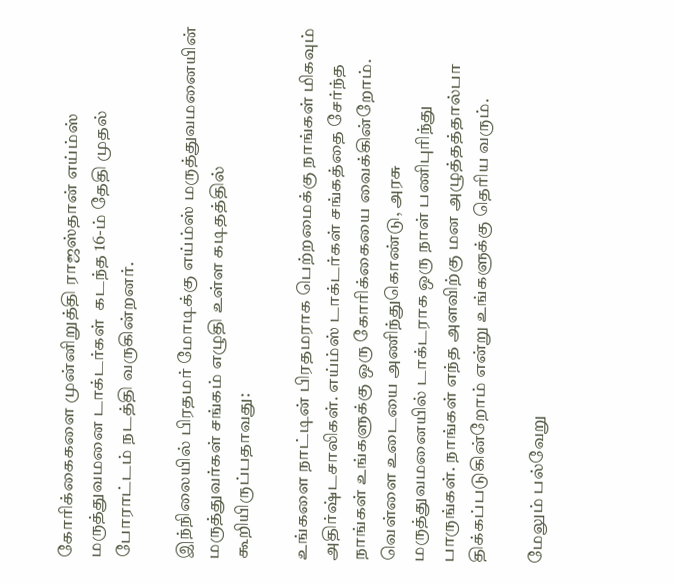கோரிக்கைகளை முன்னிறுத்தி ராஜஸ்தான் எய்ம்ஸ் மருத்துவமனை டாக்டர்கள்  கடந்த 16-ம் தேதி முதல்  போராட்டம் நடத்தி வருகின்றனர்.

இந்நிலையில் பிரதமர் மோடிக்கு எய்ம்ஸ் மருத்துவமனையின் மருத்துவர்கள் சங்கம் எழுதி உள்ள கடிதத்தில் கூறியிருப்பதாவது:

உங்களை நாட்டின் பிரதமராக பெற்றமைக்கு நாங்கள் மிகவும் அதிர்ஷ்டசாலிகள். எய்ம்ஸ் டாக்டர்கள் சங்கத்தை சேர்ந்த நாங்கள் உங்களுக்கு ஒரு கோரிக்கையை வைக்கின்றோம். வெள்ளை உடையை அணிந்துகொண்டு, அரசு மருத்துவமனையில் டாக்டராக ஒரு நாள் பணிபுரிந்து பாருங்கள். நாங்கள் எந்த அளவிற்கு மன அழுத்தத்தால்பா திக்கப்படுகின்றோம் என்று உங்களுக்கு தெரிய வரும்.

மேலும் பல்வேறு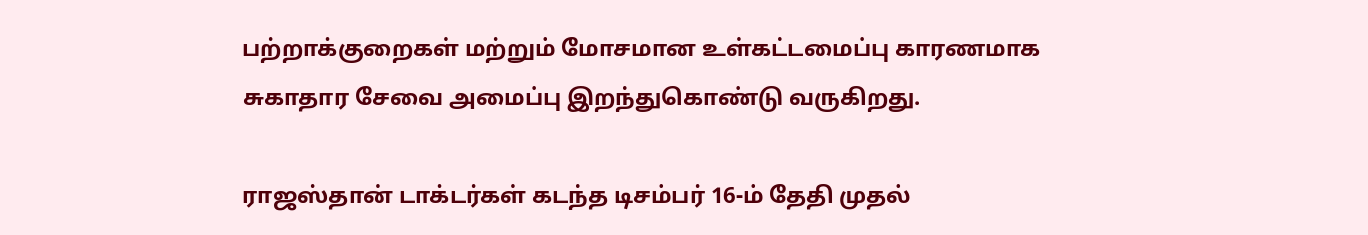பற்றாக்குறைகள் மற்றும் மோசமான உள்கட்டமைப்பு காரணமாக சுகாதார சேவை அமைப்பு இறந்துகொண்டு வருகிறது.

ராஜஸ்தான் டாக்டர்கள் கடந்த டிசம்பர் 16-ம் தேதி முதல்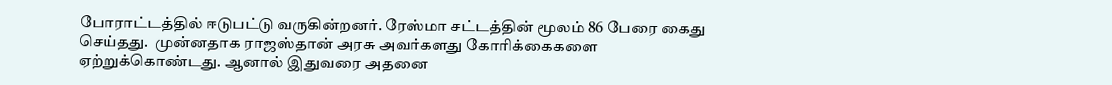போராட்டத்தில் ஈடுபட்டு வருகின்றனர். ரேஸ்மா சட்டத்தின் மூலம் 86 பேரை கைது செய்தது.  முன்னதாக ராஜஸ்தான் அரசு அவர்களது கோரிக்கைகளை ஏற்றுக்கொண்டது. ஆனால் இதுவரை அதனை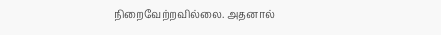நிறைவேற்றவில்லை. அதனால்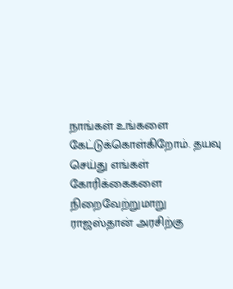நாங்கள் உங்களை கேட்டுக்கொள்கிறோம். தயவு செய்து எங்கள் கோரிக்கைகளை நிறைவேற்றுமாறு ராஜஸ்தான் அரசிற்கு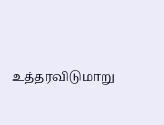உத்தரவிடுமாறு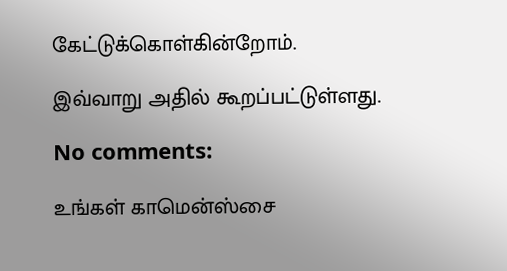கேட்டுக்கொள்கின்றோம்.

இவ்வாறு அதில் கூறப்பட்டுள்ளது.

No comments:

உங்கள் காமென்ஸ்சை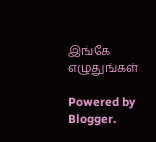இங்கே எழுதுங்கள்

Powered by Blogger.